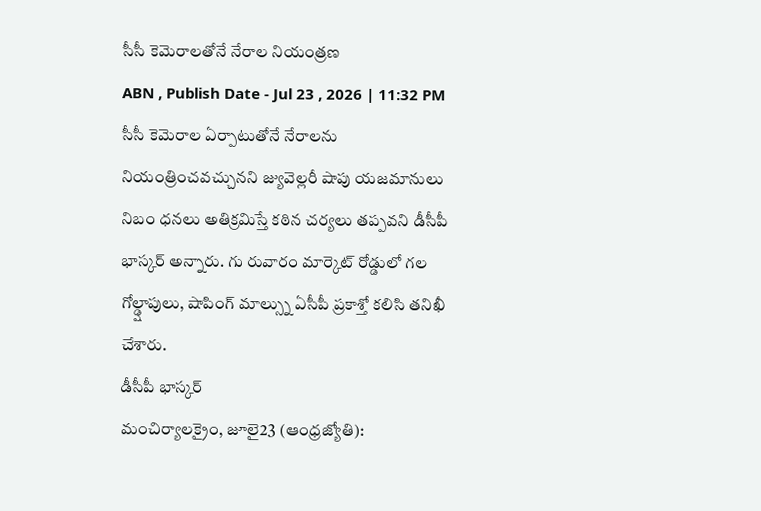సీసీ కెమెరాలతోనే నేరాల నియంత్రణ
ABN , Publish Date - Jul 23 , 2026 | 11:32 PM
సీసీ కెమెరాల ఏర్పాటుతోనే నేరాలను నియంత్రించవచ్చునని జ్యువెల్లరీ షాపు యజమానులు నిబం ధనలు అతిక్రమిస్తే కఠిన చర్యలు తప్పవని డీసీపీ భాస్కర్ అన్నారు. గు రువారం మార్కెట్ రోడ్డులో గల గోల్డ్షాపులు, షాపింగ్ మాల్స్ను ఏసీపీ ప్రకాశ్తో కలిసి తనిఖీ చేశారు.
డీసీపీ భాస్కర్
మంచిర్యాలక్రైం, జూలై23 (ఆంధ్రజ్యోతి):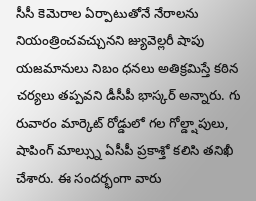సీసీ కెమెరాల ఏర్పాటుతోనే నేరాలను నియంత్రించవచ్చునని జ్యువెల్లరీ షాపు యజమానులు నిబం ధనలు అతిక్రమిస్తే కఠిన చర్యలు తప్పవని డీసీపీ భాస్కర్ అన్నారు. గు రువారం మార్కెట్ రోడ్డులో గల గోల్డ్షాపులు, షాపింగ్ మాల్స్ను ఏసీపీ ప్రకాశ్తో కలిసి తనిఖీ చేశారు. ఈ సందర్భంగా వారు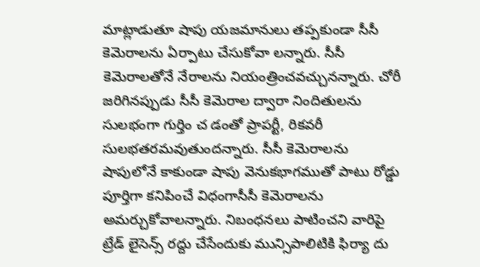మాట్లాడుతూ షాపు యజమానులు తప్పకుండా సీసీ కెమెరాలను ఏర్పాటు చేసుకోవా లన్నారు. సీసీ కెమెరాలతోనే నేరాలను నియంత్రించవచ్చునన్నారు. చోరీ జరిగినప్పుడు సీసీ కెమెరాల ద్వారా నిందితులను సులభంగా గుర్తిం చ డంతో ప్రాపర్టీ, రికవరీ సులభతరమవుతుందన్నారు. సీసీ కెమెరాలను షాపులోనే కాకుండా షాపు వెనుకభాగముతో పాటు రోడ్డు పూర్తిగా కనిపించే విధంగాసీసీ కెమెరాలను అమర్చుకోవాలన్నారు. నిబంధనలు పాటించని వారిపై ట్రేడ్ లైసెన్స్ రద్దు చేసేందుకు మున్సిపాలిటికి ఫిర్యా దు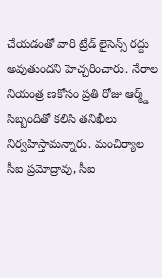చేయడంతో వారి ట్రేడ్ లైసెన్స్ రద్దు అవుతుందని హెచ్చరించారు. నేరాల నియంత్ర ణకోసం ప్రతి రోజు ఆర్మ్డ్ సిబ్బందితో కలిసి తనిఖీలు నిర్వహిస్తామన్నారు. మంచిర్యాల సీఐ ప్రమోద్రావు, సీఐ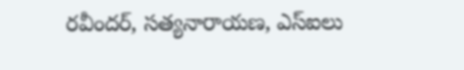రవీందర్, సత్యనారాయణ, ఎస్ఐలు